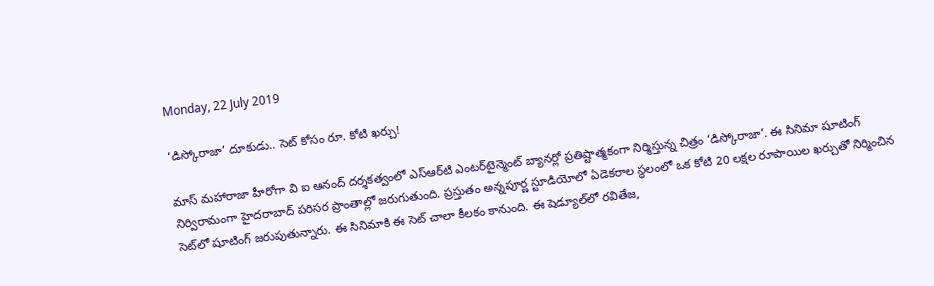Monday, 22 July 2019

‘డిస్కోరాజా’ దూకుడు.. సెట్ కోసం రూ. కోటి ఖర్చు!

మాస్ మహారాజా హీరోగా వి ఐ ఆనంద్ దర్శకత్వంలో ఎస్‌ఆర్‌టి ఎంటర్‌టైన్మెంట్ బ్యానర్లో ప్రతిష్టాత్మకంగా నిర్మిస్తున్న చిత్రం ‘డిస్కోరాజా’. ఈ సినిమా షూటింగ్ నిర్విరామంగా హైద‌రాబాద్ ప‌రిస‌ర ప్రాంతాల్లో జ‌రుగుతుంది. ప్రస్తుతం అన్నపూర్ణ స్టూడియోలో ఏడెక‌రాల స్థలంలో ఒక కోటి 20 ల‌క్షల రూపాయిల ఖర్చుతో నిర్మించిన సెట్‌లో షూటింగ్ జ‌రుపుతున్నారు. ఈ సినిమాకి ఈ సెట్ చాలా కీల‌క‌ం కానుంది. ఈ షెడ్యూల్‌లో ర‌వితేజ‌,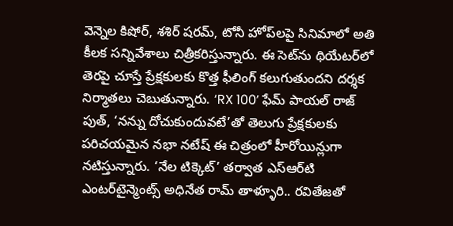వెన్నెల కిషోర్‌, శశిర్ ష‌ర‌మ్‌, టోనీ హోప్‌లపై సినిమాలో అతి కీల‌క స‌న్నివేశాలు చిత్రీక‌రిస్తున్నారు. ఈ సెట్‌ను థియేటర్‌లో తెరపై చూస్తే ప్రేక్షకులకు కొత్త ఫీలింగ్ కలుగుతుందని దర్శక నిర్మాతలు చెబుతున్నారు. ‘RX 100’ ఫేమ్ పాయల్ రాజ్ పుత్, ‘నన్ను దోచుకుందువటే’తో తెలుగు ప్రేక్షకులకు పరిచయమైన నభా నటేష్ ఈ చిత్రంలో హీరోయిన్లుగా నటిస్తున్నారు. ‘నేల టిక్కెట్’ తర్వాత ఎస్‌ఆర్‌టి ఎంటర్‌టైన్మెంట్స్ అధినేత రామ్ తాళ్ళూరి.. రవితేజతో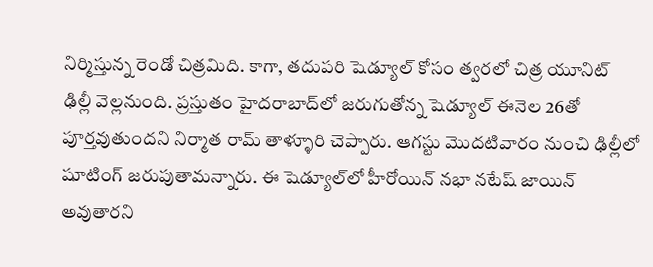నిర్మిస్తున్న రెండో చిత్రమిది. కాగా, తదుపరి షెడ్యూల్ కోసం త్వర‌లో చిత్ర యూనిట్ ఢిల్లీ వెల్లనుంది. ప్రస్తుతం హైదరాబాద్‌లో జరుగుతోన్న షెడ్యూల్ ఈనెల 26తో పూర్తవుతుందని నిర్మాత రామ్ తాళ్ళూరి చెప్పారు. ఆగస్టు మొదటివారం నుంచి ఢిల్లీలో షూటింగ్ జరుపుతామన్నారు. ఈ షెడ్యూల్‌లో హీరోయిన్ నభా నటేష్ జాయిన్ అవుతారని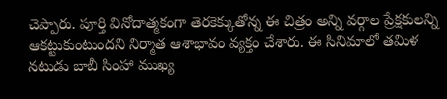చెప్పారు. పూర్తి వినోదాత్మకంగా తెరకెక్కుతోన్న ఈ చిత్రం అన్ని వర్గాల ప్రేక్షకులన్ని ఆకట్టుకుంటుందని నిర్మాత ఆశాభావం వ్యక్తం చేశారు. ఈ సినిమాలో తమిళ నటుడు బాబీ సింహా ముఖ్య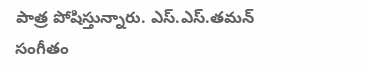పాత్ర పోషిస్తున్నారు. ఎస్.ఎస్.తమన్ సంగీతం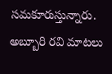సమకూరుస్తున్నారు. అబ్బూరి రవి మాటలు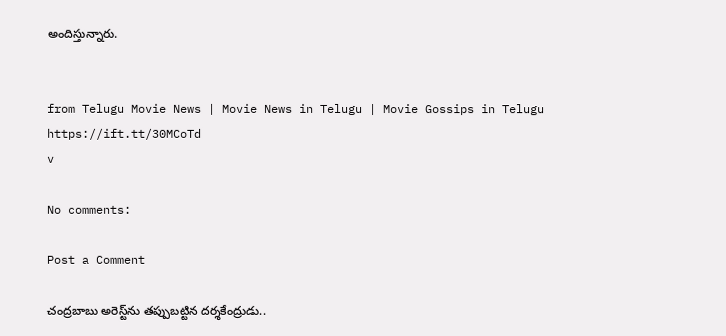అందిస్తున్నారు.


from Telugu Movie News | Movie News in Telugu | Movie Gossips in Telugu https://ift.tt/30MCoTd
v

No comments:

Post a Comment

చంద్రబాబు అరెస్ట్‌ను తప్పుబట్టిన దర్శకేంద్రుడు..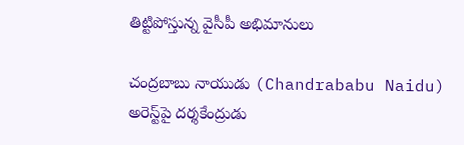తిట్టిపోస్తున్న వైసీపీ అభిమానులు

చంద్రబాబు నాయుడు (Chandrababu Naidu) అరెస్ట్‌పై దర్శకేంద్రుడు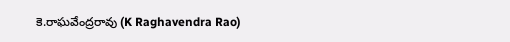కె.రాఘవేంద్రరావు (K Raghavendra Rao)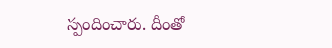స్పందించారు. దీంతో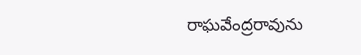రాఘవేంద్రరావును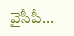వైసీపీ...